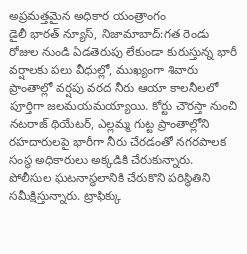అప్రమత్తమైన అధికార యంత్రాంగం
డైలీ భారత్ న్యూస్, నిజామాబాద్:గత రెండు రోజుల నుండి ఏడతెరుపు లేకుండా కురుస్తున్న భారీ వర్షాలకు పలు వీధుల్లో, ముఖ్యంగా శివారు ప్రాంతాల్లో వర్షపు వరద నీరు ఆయా కాలనీలలో పూర్తిగా జలమయమయ్యాయి. కోర్టు చౌరస్తా నుంచి నటరాజ్ థియేటర్, ఎల్లమ్మ గుట్ట ప్రాంతాల్లోని రహదారులపై భారీగా నీరు చేరడంతో నగరపాలక సంస్థ అధికారులు అక్కడికి చేరుకున్నారు. పోలీసుల ఘటనాస్థలానికి చేరుకొని పరిస్థితిని సమీక్షిస్తున్నారు. ట్రాఫిక్కు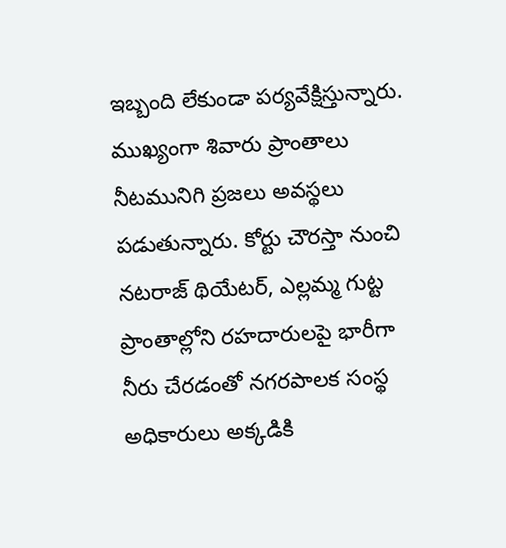ఇబ్బంది లేకుండా పర్యవేక్షిస్తున్నారు. ముఖ్యంగా శివారు ప్రాంతాలు నీటమునిగి ప్రజలు అవస్థలు పడుతున్నారు. కోర్టు చౌరస్తా నుంచి నటరాజ్ థియేటర్, ఎల్లమ్మ గుట్ట ప్రాంతాల్లోని రహదారులపై భారీగా నీరు చేరడంతో నగరపాలక సంస్థ అధికారులు అక్కడికి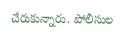చేరుకున్నారు. పోలీసుల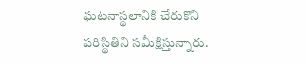ఘటనాస్థలానికి చేరుకొని పరిస్థితిని సమీక్షిస్తున్నారు.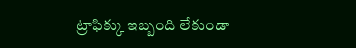ట్రాఫిక్కు ఇబ్బంది లేకుండా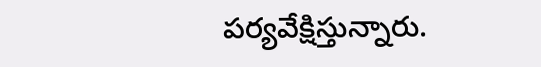పర్యవేక్షిస్తున్నారు.